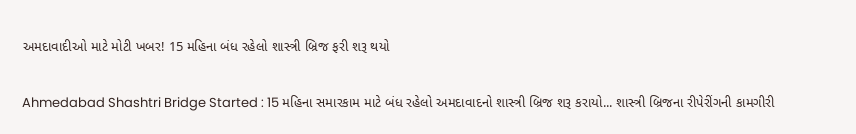અમદાવાદીઓ માટે મોટી ખબર! 15 મહિના બંધ રહેલો શાસ્ત્રી બ્રિજ ફરી શરૂ થયો

Ahmedabad Shashtri Bridge Started : 15 મહિના સમારકામ માટે બંધ રહેલો અમદાવાદનો શાસ્ત્રી બ્રિજ શરૂ કરાયો... શાસ્ત્રી બ્રિજના રીપેરીંગની કામગીરી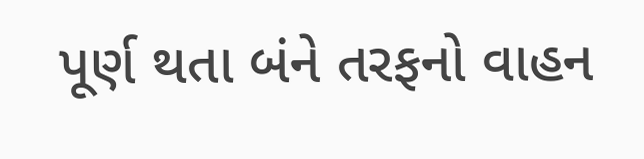પૂર્ણ થતા બંને તરફનો વાહન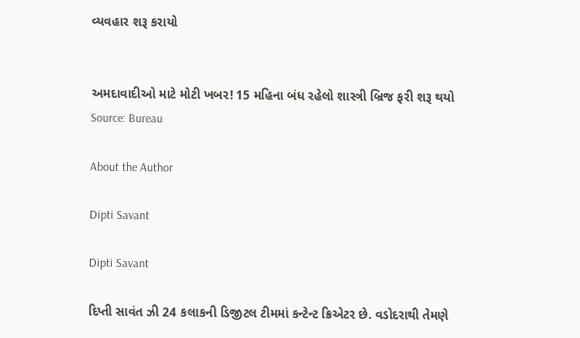વ્યવહાર શરૂ કરાયો


અમદાવાદીઓ માટે મોટી ખબર! 15 મહિના બંધ રહેલો શાસ્ત્રી બ્રિજ ફરી શરૂ થયો
Source: Bureau

About the Author

Dipti Savant

Dipti Savant

દિપ્તી સાવંત ઝી 24 કલાકની ડિજીટલ ટીમમાં કન્ટેન્ટ ક્રિએટર છે. વડોદરાથી તેમણે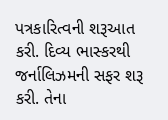પત્રકારિત્વની શરૂઆત કરી. દિવ્ય ભાસ્કરથી જર્નાલિઝમની સફર શરૂ કરી. તેના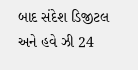બાદ સંદેશ ડિજીટલ અને હવે ઝી 24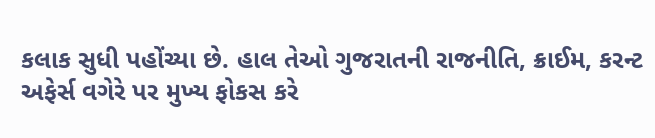કલાક સુધી પહોંચ્યા છે. હાલ તેઓ ગુજરાતની રાજનીતિ, ક્રાઈમ, કરન્ટ અફેર્સ વગેરે પર મુખ્ય ફોકસ કરે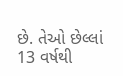છે. તેઓ છેલ્લાં 13 વર્ષથી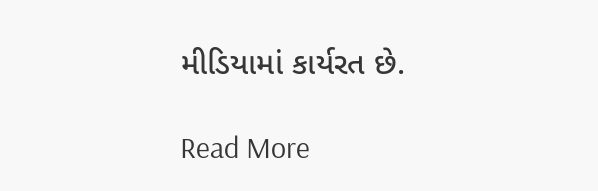મીડિયામાં કાર્યરત છે.

Read More